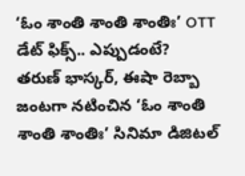‘ఓం శాంతి శాంతి శాంతిః’ OTT డేట్ ఫిక్స్.. ఎప్పుడంటే?
తరుణ్ భాస్కర్, ఈషా రెబ్బా జంటగా నటించిన ‘ఓం శాంతి శాంతి శాంతిః’ సినిమా డిజిటల్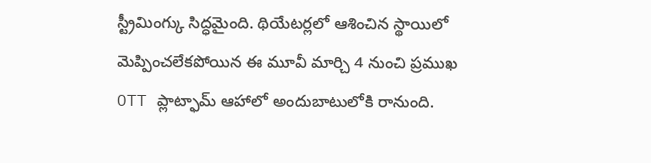స్ట్రీమింగ్కు సిద్ధమైంది. థియేటర్లలో ఆశించిన స్థాయిలో మెప్పించలేకపోయిన ఈ మూవీ మార్చి 4 నుంచి ప్రముఖ OTT ప్లాట్ఫామ్ ఆహాలో అందుబాటులోకి రానుంది.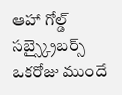ఆహా గోల్డ్ సబ్స్క్రైబర్స్ ఒకరోజు ముందే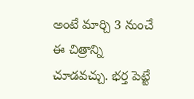అంటే మార్చి 3 నుంచే ఈ చిత్రాన్ని చూడవచ్చు. భర్త పెట్టే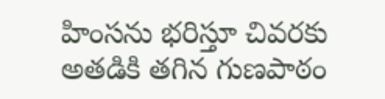హింసను భరిస్తూ చివరకు అతడికి తగిన గుణపాఠం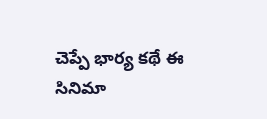చెప్పే భార్య కథే ఈ సినిమా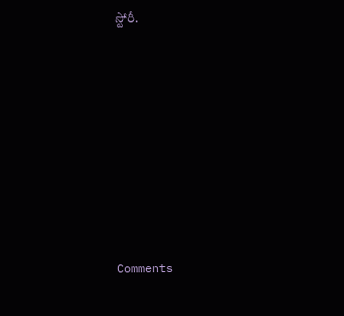స్టోరీ.










Comments